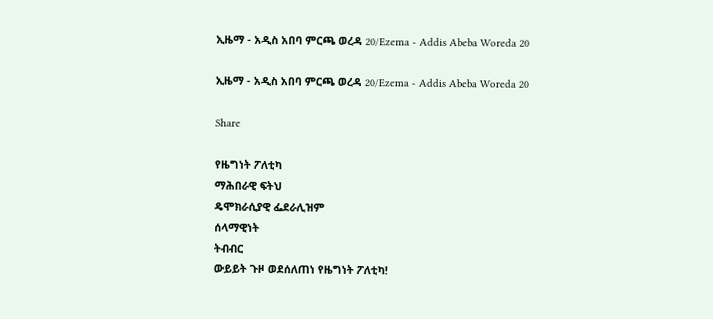ኢዜማ - አዲስ አበባ ምርጫ ወረዳ 20/Ezema - Addis Abeba Woreda 20

ኢዜማ - አዲስ አበባ ምርጫ ወረዳ 20/Ezema - Addis Abeba Woreda 20

Share

የዜግነት ፖለቲካ
ማሕበራዊ ፍትህ
ዴሞክራሲያዊ ፌደራሊዝም
ሰላማዊነት
ትብብር
ውይይት ጉዞ ወደሰለጠነ የዜግነት ፖለቲካ!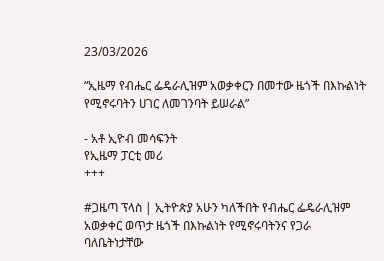23/03/2026

“ኢዜማ የብሔር ፌዴራሊዝም አወቃቀርን በመተው ዜጎች በእኩልነት የሚኖሩባትን ሀገር ለመገንባት ይሠራል”

- አቶ ኢዮብ መሳፍንት
የኢዜማ ፓርቲ መሪ
+++

#ጋዜጣ ፕላስ | ኢትዮጵያ አሁን ካለችበት የብሔር ፌዴራሊዝም አወቃቀር ወጥታ ዜጎች በእኩልነት የሚኖሩባትንና የጋራ ባለቤትነታቸው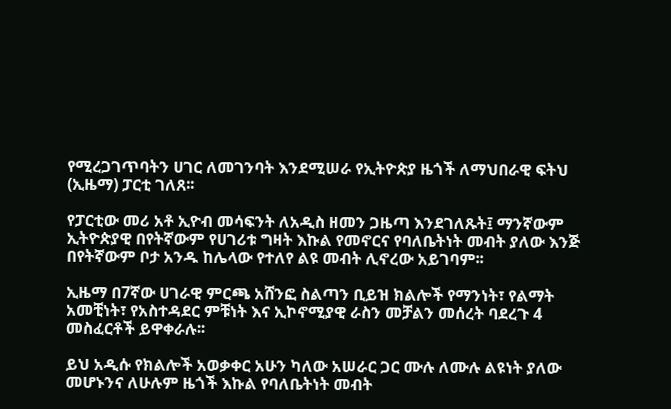የሚረጋገጥባትን ሀገር ለመገንባት እንደሚሠራ የኢትዮጵያ ዜጎች ለማህበራዊ ፍትህ (ኢዜማ) ፓርቲ ገለጸ፡፡

የፓርቲው መሪ አቶ ኢዮብ መሳፍንት ለአዲስ ዘመን ጋዜጣ እንደገለጹት፤ ማንኛውም ኢትዮጵያዊ በየትኛውም የሀገሪቱ ግዛት እኩል የመኖርና የባለቤትነት መብት ያለው እንጅ በየትኛውም ቦታ አንዱ ከሌላው የተለየ ልዩ መብት ሊኖረው አይገባም፡፡

ኢዜማ በ7ኛው ሀገራዊ ምርጫ አሸንፎ ስልጣን ቢይዝ ክልሎች የማንነት፣ የልማት አመቺነት፣ የአስተዳደር ምቹነት እና ኢኮኖሚያዊ ራስን መቻልን መሰረት ባደረጉ 4 መስፈርቶች ይዋቀራሉ፡፡

ይህ አዲሱ የክልሎች አወቃቀር አሁን ካለው አሠራር ጋር ሙሉ ለሙሉ ልዩነት ያለው መሆኑንና ለሁሉም ዜጎች እኩል የባለቤትነት መብት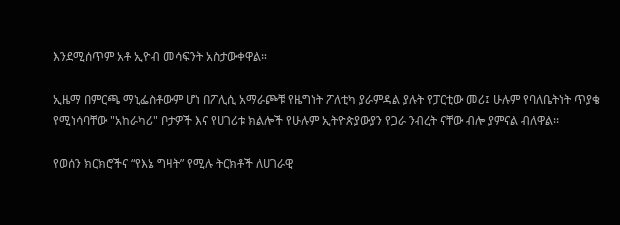እንደሚሰጥም አቶ ኢዮብ መሳፍንት አስታውቀዋል።

ኢዜማ በምርጫ ማኒፌስቶውም ሆነ በፖሊሲ አማራጮቹ የዜግነት ፖለቲካ ያራምዳል ያሉት የፓርቲው መሪ፤ ሁሉም የባለቤትነት ጥያቄ የሚነሳባቸው "አከራካሪ" ቦታዎች እና የሀገሪቱ ክልሎች የሁሉም ኢትዮጵያውያን የጋራ ንብረት ናቸው ብሎ ያምናል ብለዋል፡፡

የወሰን ክርክሮችና “የእኔ ግዛት” የሚሉ ትርክቶች ለሀገራዊ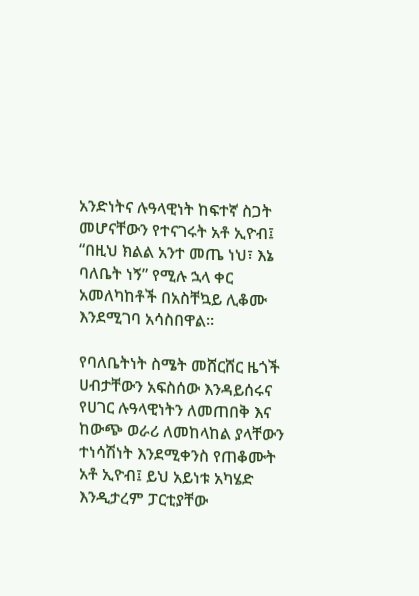አንድነትና ሉዓላዊነት ከፍተኛ ስጋት መሆናቸውን የተናገሩት አቶ ኢዮብ፤ “በዚህ ክልል አንተ መጤ ነህ፣ እኔ ባለቤት ነኝ” የሚሉ ኋላ ቀር አመለካከቶች በአስቸኳይ ሊቆሙ እንደሚገባ አሳስበዋል።

የባለቤትነት ስሜት መሸርሸር ዜጎች ሀብታቸውን አፍስሰው እንዳይሰሩና የሀገር ሉዓላዊነትን ለመጠበቅ እና ከውጭ ወራሪ ለመከላከል ያላቸውን ተነሳሽነት እንደሚቀንስ የጠቆሙት አቶ ኢዮብ፤ ይህ አይነቱ አካሄድ እንዲታረም ፓርቲያቸው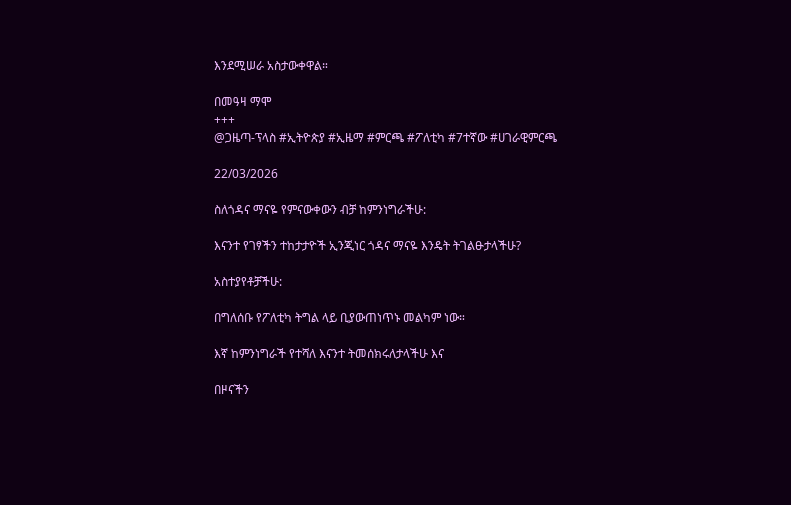እንደሚሠራ አስታውቀዋል።

በመዓዛ ማሞ
+++
@ጋዜጣ-ፕላስ #ኢትዮጵያ #ኢዜማ #ምርጫ #ፖለቲካ #7ተኛው #ሀገራዊምርጫ

22/03/2026

ስለጎዳና ማናዬ የምናውቀውን ብቻ ከምንነግራችሁ:

እናንተ የገፃችን ተከታታዮች ኢንጂነር ጎዳና ማናዬ እንዴት ትገልፁታላችሁ?

አስተያየቶቻችሁ:

በግለሰቡ የፖለቲካ ትግል ላይ ቢያውጠነጥኑ መልካም ነው።

እኛ ከምንነግራች የተሻለ እናንተ ትመሰክሩለታላችሁ እና

በዞናችን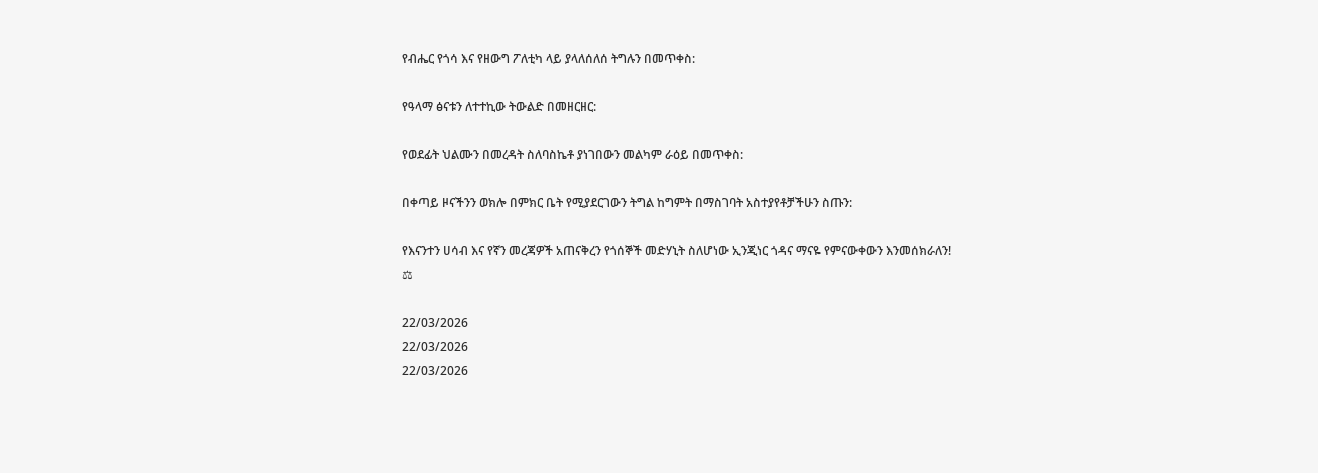የብሔር የጎሳ እና የዘውግ ፖለቲካ ላይ ያላለሰለሰ ትግሉን በመጥቀስ:

የዓላማ ፅናቱን ለተተኪው ትውልድ በመዘርዘር:

የወደፊት ህልሙን በመረዳት ስለባስኬቶ ያነገበውን መልካም ራዕይ በመጥቀስ:

በቀጣይ ዞናችንን ወክሎ በምክር ቤት የሚያደርገውን ትግል ከግምት በማስገባት አስተያየቶቻችሁን ስጡን:

የእናንተን ሀሳብ እና የኛን መረጃዎች አጠናቅረን የጎሰኞች መድሃኒት ስለሆነው ኢንጂነር ጎዳና ማናዬ የምናውቀውን እንመሰክራለን!
⚖

22/03/2026
22/03/2026
22/03/2026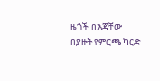ዜጎች በእጃቸው በያዙት የምርጫ ካርድ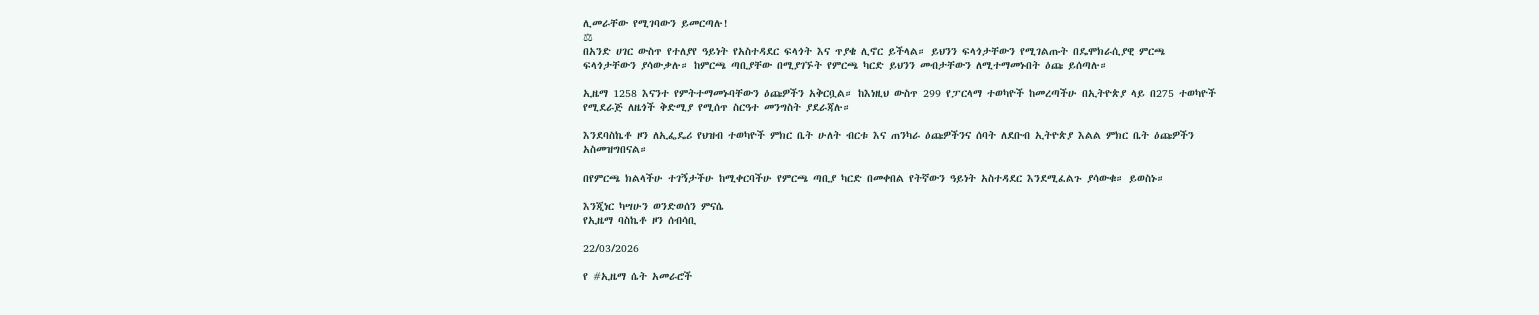ሊመራቸው የሚገባውን ይመርጣሉ!
⚖
በአንድ ሀገር ውስጥ የተለያየ ዓይነት የአስተዳደር ፍላጎት እና ጥያቄ ሊኖር ይችላል። ይህንን ፍላጎታቸውን የሚገልጡት በዴሞክራሲያዊ ምርጫ ፍላጎታቸውን ያሳውቃሉ። ከምርጫ ጣቢያቸው በሚያገኙት የምርጫ ካርድ ይህንን መብታቸውን ለሚተማመኑበት ዕጩ ይሰጣሉ።

ኢዜማ 1258 እናንተ የምትተማመኑባቸውን ዕጩዎችን አቅርቧል። ከእነዚህ ውስጥ 299 የፓርላማ ተወካዮች ከመረጣችሁ በኢትዮጵያ ላይ በ275 ተወካዮች የሚደራጅ ለዜጎች ቅድሚያ የሚሰጥ ስርዓተ መንግስት ያደራጃሉ።

እንደባስኬቶ ዞን ለኢፌዴሪ የህዝብ ተወካዮች ምክር ቤት ሁለት ብርቱ እና ጠንካራ ዕጩዎችንና ሰባት ለደቡብ ኢትዮጵያ እልል ምክር ቤት ዕጩዎችን አስመዝግበናል።

በየምርጫ ክልላችሁ ተገኝታችሁ ከሚቀርባችሁ የምርጫ ጣቢያ ካርድ በመቀበል የትኛውን ዓይነት አስተዳደር እንደሚፈልጉ ያሳውቁ። ይወስኑ።

እንጂነር ካሣሁን ወንድወሰን ምናሴ
የኢዜማ ባስኬቶ ዞን ሰብሳቢ

22/03/2026

የ #ኢዜማ ሴት አመራሮች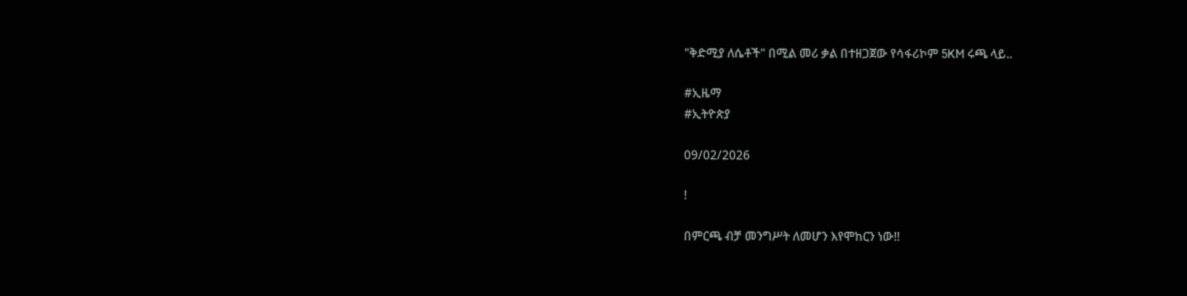"ቅድሚያ ለሴቶች" በሚል መሪ ቃል በተዘጋጀው የሳፋሪኮም 5KM ሩጫ ላይ..

#ኢዜማ
#ኢትዮጵያ

09/02/2026

!

በምርጫ ብቻ መንግሥት ለመሆን እየሞከርን ነው!!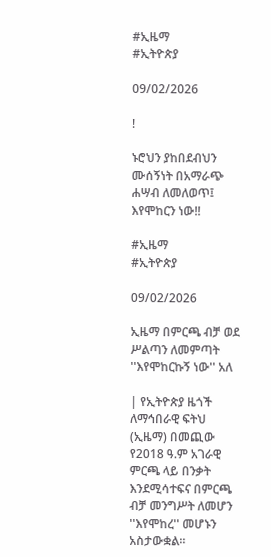#ኢዜማ
#ኢትዮጵያ

09/02/2026

!

ኑሮህን ያከበደብህን ሙሰኝነት በአማራጭ ሐሣብ ለመለወጥ፤ እየሞከርን ነው!!

#ኢዜማ
#ኢትዮጵያ

09/02/2026

ኢዜማ በምርጫ ብቻ ወደ ሥልጣን ለመምጣት ''እየሞከርኩኝ ነው'' አለ

| የኢትዮጵያ ዜጎች ለማኅበራዊ ፍትህ (ኢዜማ) በመጪው የ2018 ዓ.ም አገራዊ ምርጫ ላይ በንቃት እንደሚሳተፍና በምርጫ ብቻ መንግሥት ለመሆን ''እየሞከረ'' መሆኑን አስታውቋል።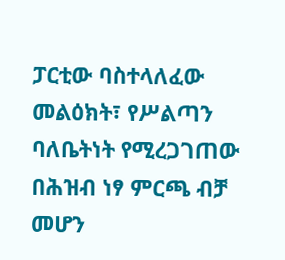ፓርቲው ባስተላለፈው መልዕክት፣ የሥልጣን ባለቤትነት የሚረጋገጠው በሕዝብ ነፃ ምርጫ ብቻ መሆን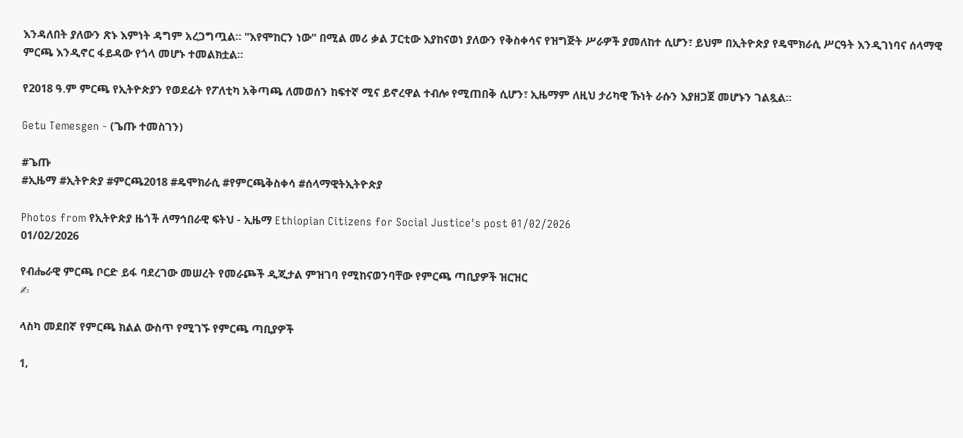እንዳለበት ያለውን ጽኑ እምነት ዳግም አረጋግጧል። "እየሞከርን ነው" በሚል መሪ ቃል ፓርቲው እያከናወነ ያለውን የቅስቀሳና የዝግጅት ሥራዎች ያመለከተ ሲሆን፣ ይህም በኢትዮጵያ የዴሞክራሲ ሥርዓት እንዲገነባና ሰላማዊ ምርጫ እንዲኖር ፋይዳው የጎላ መሆኑ ተመልክቷል።

የ2018 ዓ.ም ምርጫ የኢትዮጵያን የወደፊት የፖለቲካ አቅጣጫ ለመወሰን ከፍተኛ ሚና ይኖረዋል ተብሎ የሚጠበቅ ሲሆን፣ ኢዜማም ለዚህ ታሪካዊ ኹነት ራሱን እያዘጋጀ መሆኑን ገልጿል።

Getu Temesgen - (ጌጡ ተመስገን)

#ጌጡ
#ኢዜማ #ኢትዮጵያ #ምርጫ2018 #ዴሞክራሲ #የምርጫቅስቀሳ #ሰላማዊትኢትዮጵያ

Photos from የኢትዮጵያ ዜጎች ለማኅበራዊ ፍትህ - ኢዜማ Ethiopian Citizens for Social Justice's post 01/02/2026
01/02/2026

የብሔራዊ ምርጫ ቦርድ ይፋ ባደረገው መሠረት የመራጮች ዲጂታል ምዝገባ የሚከናወንባቸው የምርጫ ጣቢያዎች ዝርዝር
✍

ላስካ መደበኛ የምርጫ ክልል ውስጥ የሚገኙ የምርጫ ጣቢያዎች

1,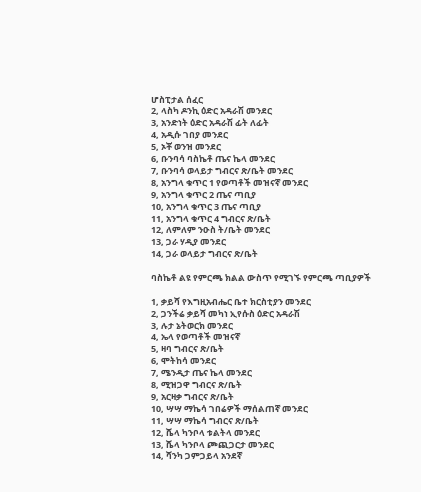ሆስፒታል ሰፈር
2, ላስካ ዶንኪ ዕድር አዳራሽ መንደር
3, አንድነት ዕድር አዳራሽ ፊት ለፊት
4, አዲሱ ገበያ መንደር
5, ኦቾ ወንዝ መንደር
6, ቡንባሳ ባስኬቶ ጤና ኬላ መንደር
7, ቡንባሳ ወላይታ ግብርና ጽ/ቤት መንደር
8, አንግላ ቁጥር 1 የወጣቶች መዝናኛ መንደር
9, አንግላ ቁጥር 2 ጤና ጣቢያ
10, አንግላ ቁጥር 3 ጤና ጣቢያ
11, አንግላ ቁጥር 4 ግብርና ጽ/ቤት
12, ለምለም ንዑስ ት/ቤት መንደር
13, ጋራ ሃዲያ መንደር
14, ጋራ ወላይታ ግብርና ጽ/ቤት

ባስኬቶ ልዩ የምርጫ ክልል ውስጥ የሚገኙ የምርጫ ጣቢያዎች

1, ቃይሻ የእግዚአብሔር ቤተ ክርስቲያን መንደር
2, ጋንችሬ ቃይሻ መካነ ኢየሱስ ዕድር አዳራሽ
3, ሉታ ኔትወርክ መንደር
4, ኤላ የወጣቶች መዝናኛ
5, ዛባ ግብርና ጽ/ቤት
6, ሞትከሳ መንደር
7, ሜንዲታ ጤና ኬላ መንደር
8, ሚዝጋዋ ግብርና ጽ/ቤት
9, አርዛቃ ግብርና ጽ/ቤት
10, ሣሣ ማኬሳ ገበሬዎች ማሰልጠኛ መንደር
11, ሣሣ ማኬሳ ግብርና ጽ/ቤት
12, ሼላ ካንቦላ ቱልትላ መንደር
13, ሼላ ካንቦላ ጮጪጋርታ መንደር
14, ሻንካ ጋምጋይላ አንደኛ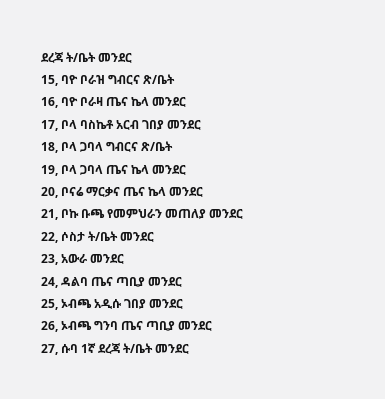ደረጃ ት/ቤት መንደር
15, ባዮ ቦራዝ ግብርና ጽ/ቤት
16, ባዮ ቦራዛ ጤና ኬላ መንደር
17, ቦላ ባስኬቶ አርብ ገበያ መንደር
18, ቦላ ጋባላ ግብርና ጽ/ቤት
19, ቦላ ጋባላ ጤና ኬላ መንደር
20, ቦናሬ ማርቃና ጤና ኬላ መንደር
21, ቦኩ ቡጫ የመምህራን መጠለያ መንደር
22, ሶስታ ት/ቤት መንደር
23, አውራ መንደር
24, ዳልባ ጤና ጣቢያ መንደር
25, ኦብጫ አዲሱ ገበያ መንደር
26, ኦብጫ ግንባ ጤና ጣቢያ መንደር
27, ሱባ 1ኛ ደረጃ ት/ቤት መንደር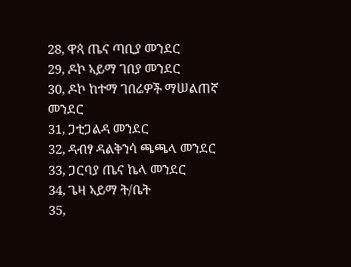28, ዋጳ ጤና ጣቢያ መንደር
29, ዶኮ ኣይማ ገበያ መንደር
30, ዶኮ ከተማ ገበሬዎች ማሠልጠኛ መንደር
31, ጋቲጋልዳ መንደር
32, ዳብፃ ዳልቅንሳ ጫጫላ መንደር
33, ጋርባያ ጤና ኬላ መንደር
34, ጌዛ ኣይማ ት/ቤት
35,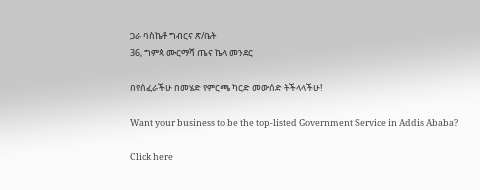ጋራ ባስኬቶ ግብርና ጽ/ቤት
36, ግምጳ ሙርማሻ ጤና ኬላ መንደር

በየሰፈራችሁ በመሄድ የምርጫ ካርድ መውሰድ ትችላላችሁ!

Want your business to be the top-listed Government Service in Addis Ababa?

Click here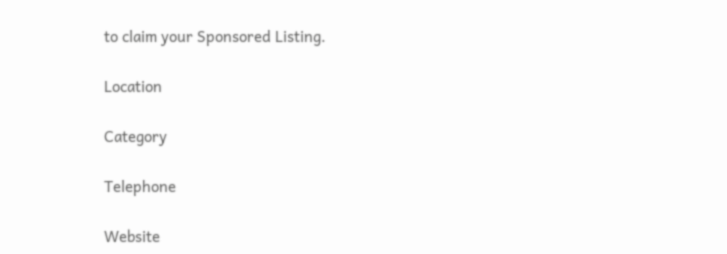to claim your Sponsored Listing.

Location

Category

Telephone

Website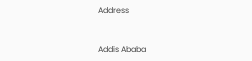Address


Addis Ababa